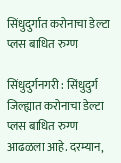सिंधुदुर्गात करोनाचा डेल्टा प्लस बाधित रुग्ण

सिंधुदुर्गनगरी : सिंधुदुर्ग जिल्ह्यात करोनाचा डेल्टा प्लस बाधित रुग्ण आढळला आहे. दरम्यान,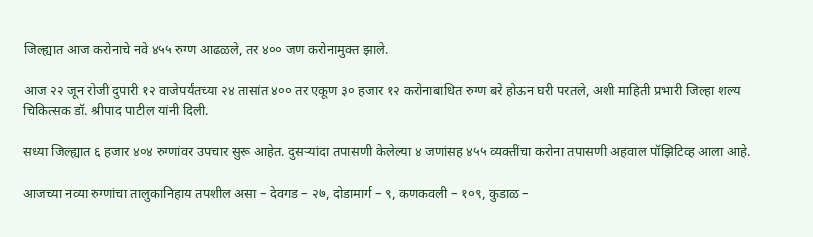जिल्ह्यात आज करोनाचे नवे ४५५ रुग्ण आढळले, तर ४०० जण करोनामुक्त झाले.

आज २२ जून रोजी दुपारी १२ वाजेपर्यंतच्या २४ तासांत ४०० तर एकूण ३० हजार १२ करोनाबाधित रुग्ण बरे होऊन घरी परतले, अशी माहिती प्रभारी जिल्हा शल्य चिकित्सक डॉ. श्रीपाद पाटील यांनी दिली.

सध्या जिल्ह्यात ६ हजार ४०४ रुग्णांवर उपचार सुरू आहेत. दुसऱ्यांदा तपासणी केलेल्या ४ जणांसह ४५५ व्यक्तींचा करोना तपासणी अहवाल पॉझिटिव्ह आला आहे.

आजच्या नव्या रुग्णांचा तालुकानिहाय तपशील असा – देवगड – २७, दोडामार्ग – ९, कणकवली – १०९, कुडाळ –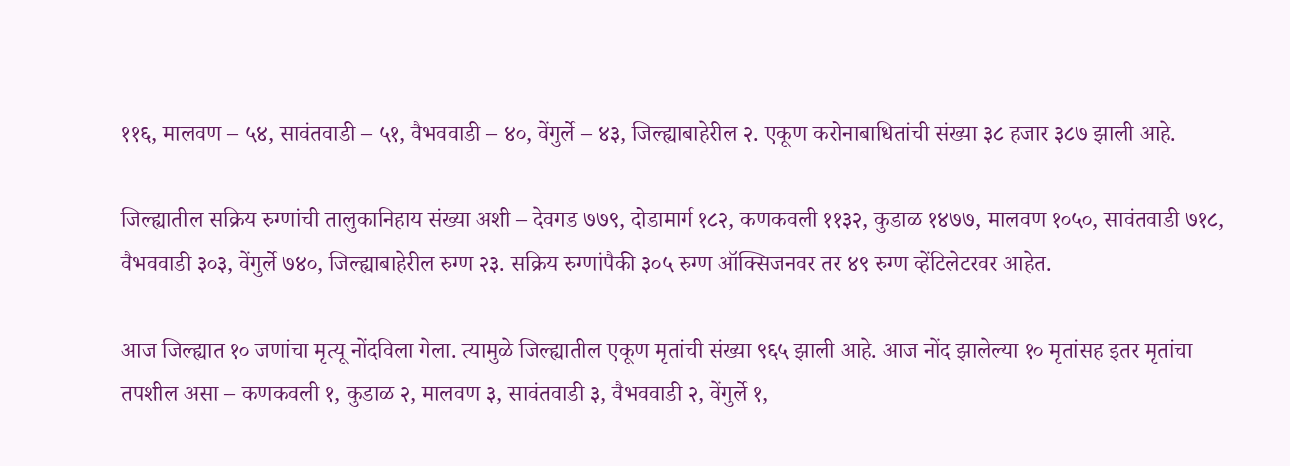११६, मालवण – ५४, सावंतवाडी – ५१, वैभववाडी – ४०, वेंगुर्ले – ४३, जिल्ह्याबाहेरील २. एकूण करोनाबाधितांची संख्या ३८ हजार ३८७ झाली आहे.

जिल्ह्यातील सक्रिय रुग्णांची तालुकानिहाय संख्या अशी – देवगड ७७९, दोडामार्ग १८२, कणकवली ११३२, कुडाळ १४७७, मालवण १०५०, सावंतवाडी ७१८, वैभववाडी ३०३, वेंगुर्ले ७४०, जिल्ह्याबाहेरील रुग्ण २३. सक्रिय रुग्णांपैकी ३०५ रुग्ण ऑक्सिजनवर तर ४९ रुग्ण व्हेंटिलेटरवर आहेत.

आज जिल्ह्यात १० जणांचा मृत्यू नोंदविला गेला. त्यामुळे जिल्ह्यातील एकूण मृतांची संख्या ९६५ झाली आहे. आज नोंद झालेल्या १० मृतांसह इतर मृतांचा तपशील असा – कणकवली १, कुडाळ २, मालवण ३, सावंतवाडी ३, वैभववाडी २, वेंगुर्ले १,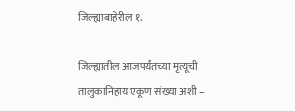जिल्ह्याबाहेरील १.

जिल्ह्यातील आजपर्यंतच्या मृत्यूची तालुकानिहाय एकूण संख्या अशी –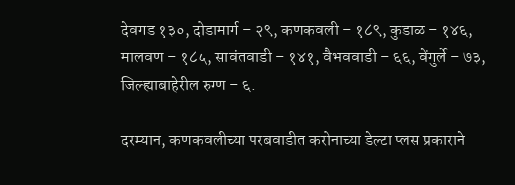देवगड १३०, दोडामार्ग – २९, कणकवली – १८९, कुडाळ – १४६, मालवण – १८५, सावंतवाडी – १४१, वैभववाडी – ६६, वेंगुर्ले – ७३, जिल्ह्याबाहेरील रुग्ण – ६.

दरम्यान, कणकवलीच्या परबवाडीत करोनाच्या डेल्टा प्लस प्रकाराने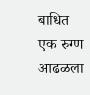बाधित एक रुग्ण आढळला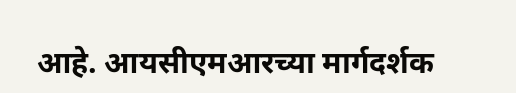आहे. आयसीएमआरच्या मार्गदर्शक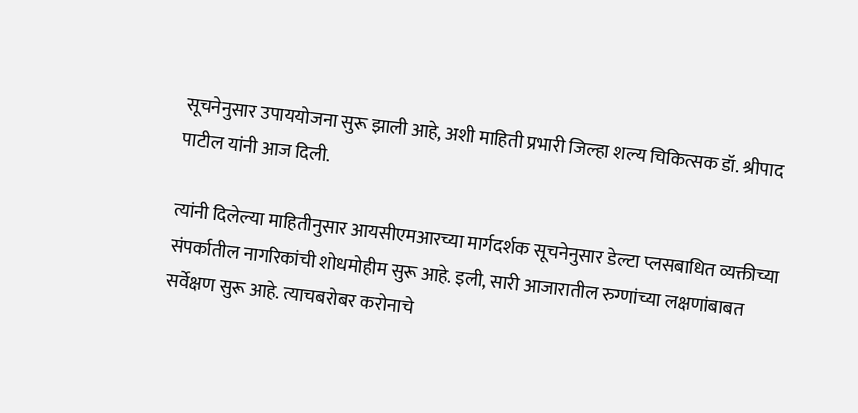सूचनेनुसार उपाययोजना सुरू झाली आहे, अशी माहिती प्रभारी जिल्हा शल्य चिकित्सक डॉ. श्रीपाद पाटील यांनी आज दिली.

त्यांनी दिलेल्या माहितीनुसार आयसीएमआरच्या मार्गदर्शक सूचनेनुसार डेल्टा प्लसबाधित व्यक्तीच्या संपर्कातील नागरिकांची शोधमोहीम सुरू आहे. इली, सारी आजारातील रुग्णांच्या लक्षणांबाबत सर्वेक्षण सुरू आहे. त्याचबरोबर करोनाचे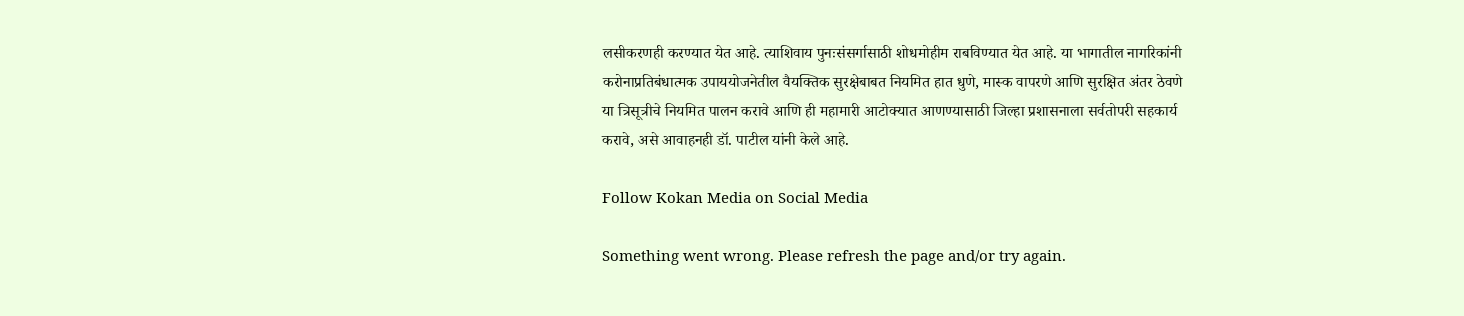लसीकरणही करण्यात येत आहे. त्याशिवाय पुनःसंसर्गासाठी शोधमोहीम राबविण्यात येत आहे. या भागातील नागरिकांनी करोनाप्रतिबंधात्मक उपाययोजनेतील वैयक्तिक सुरक्षेबाबत नियमित हात धुणे, मास्क वापरणे आणि सुरक्षित अंतर ठेवणे या त्रिसूत्रीचे नियमित पालन करावे आणि ही महामारी आटोक्यात आणण्यासाठी जिल्हा प्रशासनाला सर्वतोपरी सहकार्य करावे, असे आवाहनही डॉ. पाटील यांनी केले आहे.

Follow Kokan Media on Social Media

Something went wrong. Please refresh the page and/or try again.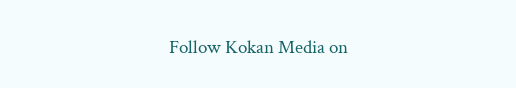Follow Kokan Media on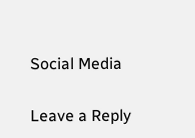Social Media

Leave a Reply